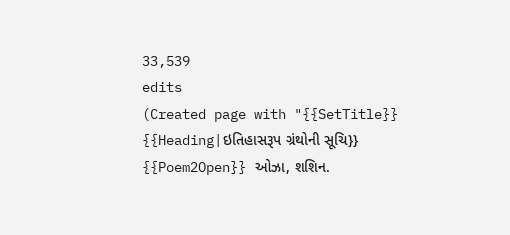33,539
edits
(Created page with "{{SetTitle}} {{Heading|ઇતિહાસરૂપ ગ્રંથોની સૂચિ}} {{Poem2Open}} ઓઝા, શશિન.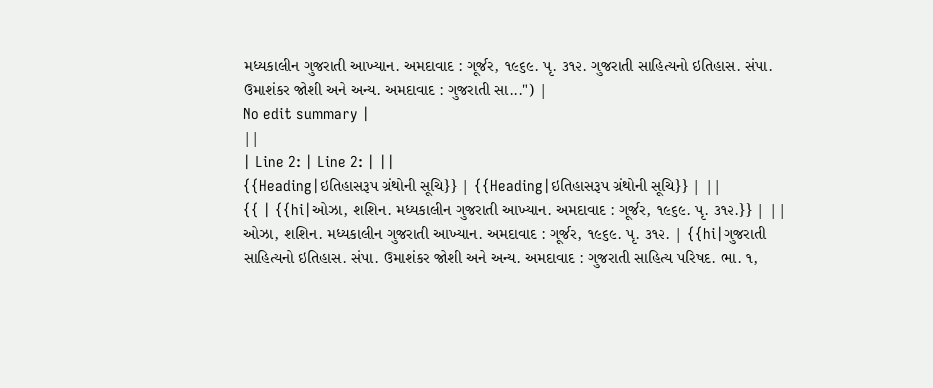મધ્યકાલીન ગુજરાતી આખ્યાન. અમદાવાદ : ગૂર્જર, ૧૯૬૯. પૃ. ૩૧૨. ગુજરાતી સાહિત્યનો ઇતિહાસ. સંપા. ઉમાશંકર જોશી અને અન્ય. અમદાવાદ : ગુજરાતી સા...") |
No edit summary |
||
| Line 2: | Line 2: | ||
{{Heading|ઇતિહાસરૂપ ગ્રંથોની સૂચિ}} | {{Heading|ઇતિહાસરૂપ ગ્રંથોની સૂચિ}} | ||
{{ | {{hi|ઓઝા, શશિન. મધ્યકાલીન ગુજરાતી આખ્યાન. અમદાવાદ : ગૂર્જર, ૧૯૬૯. પૃ. ૩૧૨.}} | ||
ઓઝા, શશિન. મધ્યકાલીન ગુજરાતી આખ્યાન. અમદાવાદ : ગૂર્જર, ૧૯૬૯. પૃ. ૩૧૨. | {{hi|ગુજરાતી સાહિત્યનો ઇતિહાસ. સંપા. ઉમાશંકર જોશી અને અન્ય. અમદાવાદ : ગુજરાતી સાહિત્ય પરિષદ. ભા. ૧,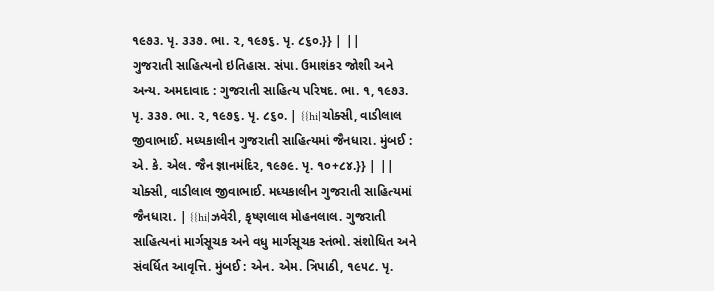૧૯૭૩. પૃ. ૩૩૭. ભા. ૨, ૧૯૭૬. પૃ. ૮૬૦.}} | ||
ગુજરાતી સાહિત્યનો ઇતિહાસ. સંપા. ઉમાશંકર જોશી અને અન્ય. અમદાવાદ : ગુજરાતી સાહિત્ય પરિષદ. ભા. ૧, ૧૯૭૩. પૃ. ૩૩૭. ભા. ૨, ૧૯૭૬. પૃ. ૮૬૦. | {{hi|ચોક્સી, વાડીલાલ જીવાભાઈ. મધ્યકાલીન ગુજરાતી સાહિત્યમાં જૈનધારા. મુંબઈ : એ. કે. એલ. જૈન જ્ઞાનમંદિર, ૧૯૭૯. પૃ. ૧૦+૮૪.}} | ||
ચોક્સી, વાડીલાલ જીવાભાઈ. મધ્યકાલીન ગુજરાતી સાહિત્યમાં જૈનધારા. | {{hi|ઝવેરી, કૃષ્ણલાલ મોહનલાલ. ગુજરાતી સાહિત્યનાં માર્ગસૂચક અને વધુ માર્ગસૂચક સ્તંભો. સંશોધિત અને સંવર્ધિત આવૃત્તિ. મુંબઈ : એન. એમ. ત્રિપાઠી, ૧૯૫૮. પૃ.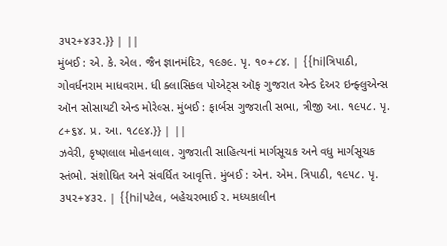૩૫૨+૪૩૨.}} | ||
મુંબઈ : એ. કે. એલ. જૈન જ્ઞાનમંદિર, ૧૯૭૯. પૃ. ૧૦+૮૪. | {{hi|ત્રિપાઠી, ગોવર્ધનરામ માધવરામ. ધી ક્લાસિકલ પોએટ્સ ઑફ ગુજરાત એન્ડ દેઅર ઇન્ફ્લુએન્સ ઑન સોસાયટી એન્ડ મોરેલ્સ. મુંબઈ : ફાર્બસ ગુજરાતી સભા, ત્રીજી આ. ૧૯૫૮. પૃ. ૮+૬૪. પ્ર. આ. ૧૮૯૪.}} | ||
ઝવેરી, કૃષ્ણલાલ મોહનલાલ. ગુજરાતી સાહિત્યનાં માર્ગસૂચક અને વધુ માર્ગસૂચક સ્તંભો. સંશોધિત અને સંવર્ધિત આવૃત્તિ. મુંબઈ : એન. એમ. ત્રિપાઠી, ૧૯૫૮. પૃ. ૩૫૨+૪૩૨. | {{hi|પટેલ, બહેચરભાઈ ર. મધ્યકાલીન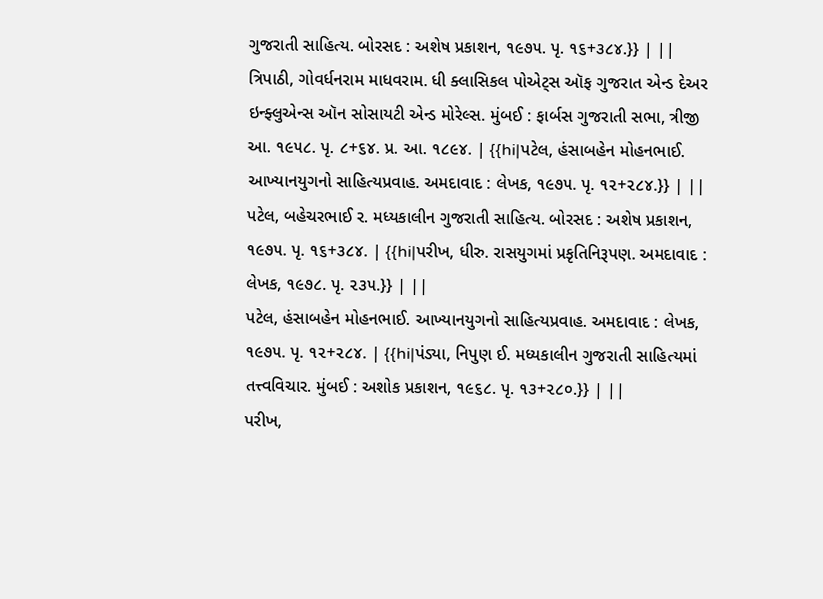ગુજરાતી સાહિત્ય. બોરસદ : અશેષ પ્રકાશન, ૧૯૭૫. પૃ. ૧૬+૩૮૪.}} | ||
ત્રિપાઠી, ગોવર્ધનરામ માધવરામ. ધી ક્લાસિકલ પોએટ્સ ઑફ ગુજરાત એન્ડ દેઅર ઇન્ફ્લુએન્સ ઑન સોસાયટી એન્ડ મોરેલ્સ. મુંબઈ : ફાર્બસ ગુજરાતી સભા, ત્રીજી આ. ૧૯૫૮. પૃ. ૮+૬૪. પ્ર. આ. ૧૮૯૪. | {{hi|પટેલ, હંસાબહેન મોહનભાઈ. આખ્યાનયુગનો સાહિત્યપ્રવાહ. અમદાવાદ : લેખક, ૧૯૭૫. પૃ. ૧૨+૨૮૪.}} | ||
પટેલ, બહેચરભાઈ ર. મધ્યકાલીન ગુજરાતી સાહિત્ય. બોરસદ : અશેષ પ્રકાશન, ૧૯૭૫. પૃ. ૧૬+૩૮૪. | {{hi|પરીખ, ધીરુ. રાસયુગમાં પ્રકૃતિનિરૂપણ. અમદાવાદ : લેખક, ૧૯૭૮. પૃ. ૨૩૫.}} | ||
પટેલ, હંસાબહેન મોહનભાઈ. આખ્યાનયુગનો સાહિત્યપ્રવાહ. અમદાવાદ : લેખક, ૧૯૭૫. પૃ. ૧૨+૨૮૪. | {{hi|પંડ્યા, નિપુણ ઈ. મધ્યકાલીન ગુજરાતી સાહિત્યમાં તત્ત્વવિચાર. મુંબઈ : અશોક પ્રકાશન, ૧૯૬૮. પૃ. ૧૩+૨૮૦.}} | ||
પરીખ,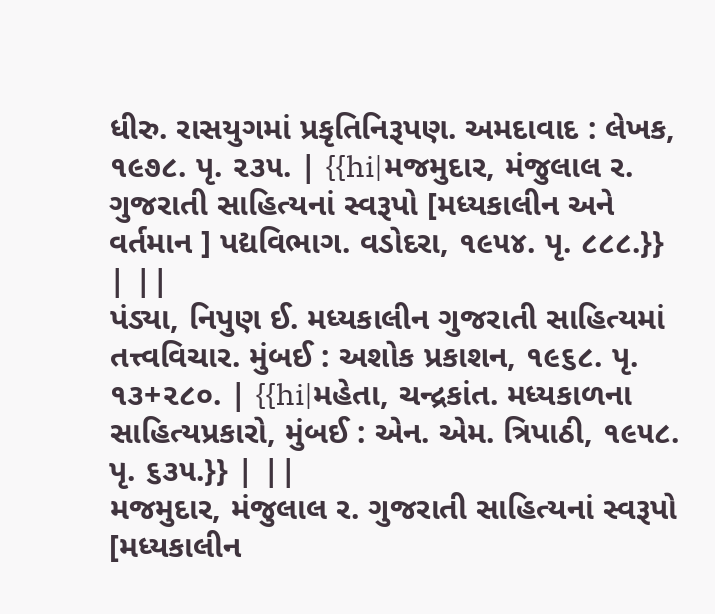ધીરુ. રાસયુગમાં પ્રકૃતિનિરૂપણ. અમદાવાદ : લેખક, ૧૯૭૮. પૃ. ૨૩૫. | {{hi|મજમુદાર, મંજુલાલ ર. ગુજરાતી સાહિત્યનાં સ્વરૂપો [મધ્યકાલીન અને વર્તમાન ] પદ્યવિભાગ. વડોદરા, ૧૯૫૪. પૃ. ૮૮૮.}} | ||
પંડ્યા, નિપુણ ઈ. મધ્યકાલીન ગુજરાતી સાહિત્યમાં તત્ત્વવિચાર. મુંબઈ : અશોક પ્રકાશન, ૧૯૬૮. પૃ. ૧૩+૨૮૦. | {{hi|મહેતા, ચન્દ્રકાંત. મધ્યકાળના સાહિત્યપ્રકારો, મુંબઈ : એન. એમ. ત્રિપાઠી, ૧૯૫૮. પૃ. ૬૩૫.}} | ||
મજમુદાર, મંજુલાલ ર. ગુજરાતી સાહિત્યનાં સ્વરૂપો [મધ્યકાલીન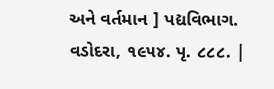અને વર્તમાન ] પદ્યવિભાગ. વડોદરા, ૧૯૫૪. પૃ. ૮૮૮. |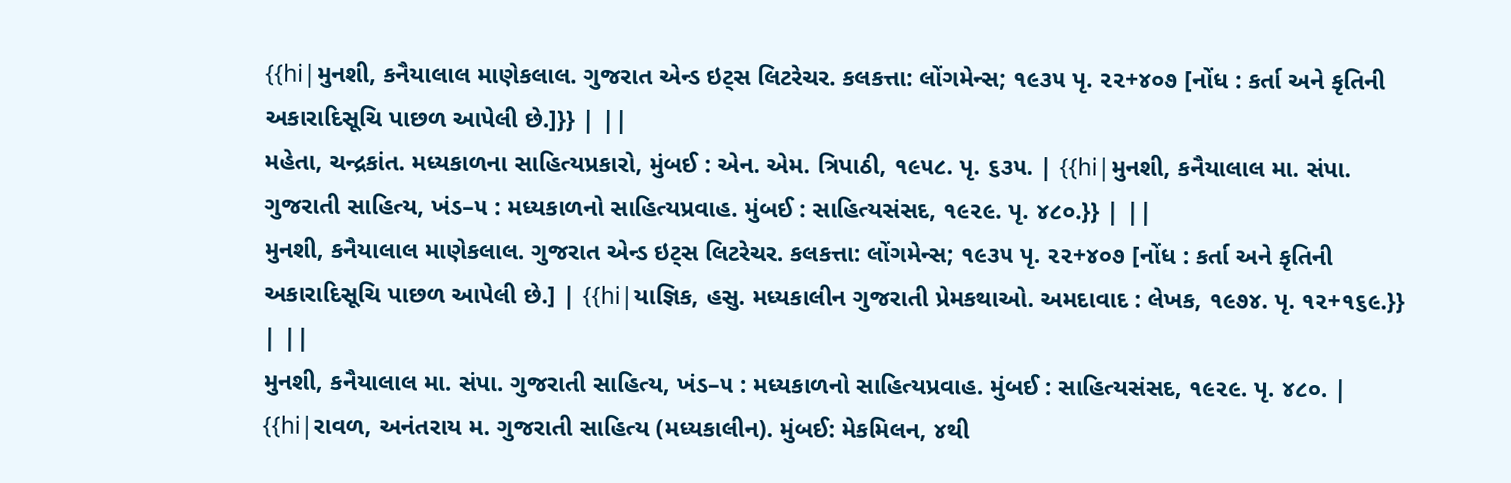{{hi|મુનશી, કનૈયાલાલ માણેકલાલ. ગુજરાત એન્ડ ઇટ્સ લિટરેચર. કલકત્તા: લોંગમેન્સ; ૧૯૩૫ પૃ. ૨૨+૪૦૭ [નોંધ : કર્તા અને કૃતિની અકારાદિસૂચિ પાછળ આપેલી છે.]}} | ||
મહેતા, ચન્દ્રકાંત. મધ્યકાળના સાહિત્યપ્રકારો, મુંબઈ : એન. એમ. ત્રિપાઠી, ૧૯૫૮. પૃ. ૬૩૫. | {{hi|મુનશી, કનૈયાલાલ મા. સંપા. ગુજરાતી સાહિત્ય, ખંડ–૫ : મધ્યકાળનો સાહિત્યપ્રવાહ. મુંબઈ : સાહિત્યસંસદ, ૧૯૨૯. પૃ. ૪૮૦.}} | ||
મુનશી, કનૈયાલાલ માણેકલાલ. ગુજરાત એન્ડ ઇટ્સ લિટરેચર. કલકત્તા: લોંગમેન્સ; ૧૯૩૫ પૃ. ૨૨+૪૦૭ [નોંધ : કર્તા અને કૃતિની અકારાદિસૂચિ પાછળ આપેલી છે.] | {{hi|યાજ્ઞિક, હસુ. મધ્યકાલીન ગુજરાતી પ્રેમકથાઓ. અમદાવાદ : લેખક, ૧૯૭૪. પૃ. ૧૨+૧૬૯.}} | ||
મુનશી, કનૈયાલાલ મા. સંપા. ગુજરાતી સાહિત્ય, ખંડ–૫ : મધ્યકાળનો સાહિત્યપ્રવાહ. મુંબઈ : સાહિત્યસંસદ, ૧૯૨૯. પૃ. ૪૮૦. | {{hi|રાવળ, અનંતરાય મ. ગુજરાતી સાહિત્ય (મધ્યકાલીન). મુંબઈ: મેકમિલન, ૪થી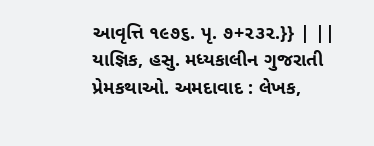આવૃત્તિ ૧૯૭૬. પૃ. ૭+૨૩૨.}} | ||
યાજ્ઞિક, હસુ. મધ્યકાલીન ગુજરાતી પ્રેમકથાઓ. અમદાવાદ : લેખક,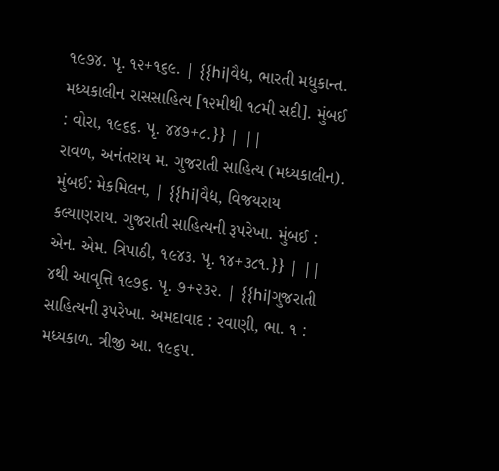૧૯૭૪. પૃ. ૧૨+૧૬૯. | {{hi|વૈદ્ય, ભારતી મધુકાન્ત. મધ્યકાલીન રાસસાહિત્ય [૧૨મીથી ૧૮મી સદી]. મુંબઈ : વોરા, ૧૯૬૬. પૃ. ૪૪૭+૮.}} | ||
રાવળ, અનંતરાય મ. ગુજરાતી સાહિત્ય (મધ્યકાલીન). મુંબઈ: મેકમિલન, | {{hi|વૈદ્ય, વિજયરાય કલ્યાણરાય. ગુજરાતી સાહિત્યની રૂપરેખા. મુંબઈ : એન. એમ. ત્રિપાઠી, ૧૯૪૩. પૃ. ૧૪+૩૮૧.}} | ||
૪થી આવૃત્તિ ૧૯૭૬. પૃ. ૭+૨૩૨. | {{hi|ગુજરાતી સાહિત્યની રૂપરેખા. અમદાવાદ : રવાણી, ભા. ૧ : મધ્યકાળ. ત્રીજી આ. ૧૯૬૫.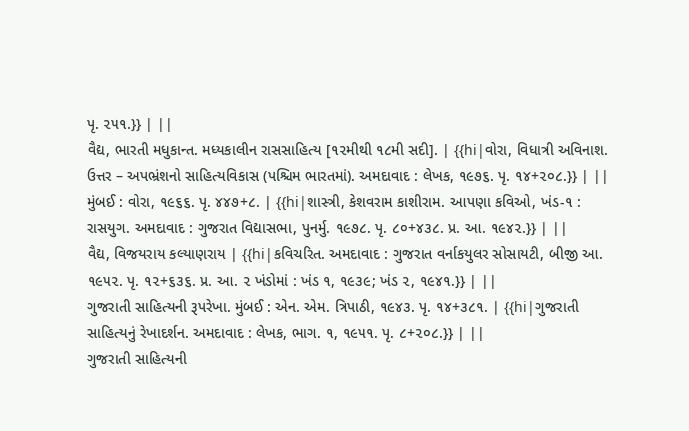પૃ. ૨૫૧.}} | ||
વૈદ્ય, ભારતી મધુકાન્ત. મધ્યકાલીન રાસસાહિત્ય [૧૨મીથી ૧૮મી સદી]. | {{hi|વોરા, વિધાત્રી અવિનાશ. ઉત્તર – અપભ્રંશનો સાહિત્યવિકાસ (પશ્ચિમ ભારતમાં). અમદાવાદ : લેખક, ૧૯૭૬. પૃ. ૧૪+૨૦૮.}} | ||
મુંબઈ : વોરા, ૧૯૬૬. પૃ. ૪૪૭+૮. | {{hi|શાસ્ત્રી, કેશવરામ કાશીરામ. આપણા કવિઓ, ખંડ-૧ : રાસયુગ. અમદાવાદ : ગુજરાત વિદ્યાસભા, પુનર્મુ. ૧૯૭૮. પૃ. ૮૦+૪૩૮. પ્ર. આ. ૧૯૪૨.}} | ||
વૈદ્ય, વિજયરાય કલ્યાણરાય | {{hi|કવિચરિત. અમદાવાદ : ગુજરાત વર્નાકયુલર સોસાયટી, બીજી આ. ૧૯૫૨. પૃ. ૧૨+૬૩૬. પ્ર. આ. ૨ ખંડોમાં : ખંડ ૧, ૧૯૩૯; ખંડ ૨, ૧૯૪૧.}} | ||
ગુજરાતી સાહિત્યની રૂપરેખા. મુંબઈ : એન. એમ. ત્રિપાઠી, ૧૯૪૩. પૃ. ૧૪+૩૮૧. | {{hi|ગુજરાતી સાહિત્યનું રેખાદર્શન. અમદાવાદ : લેખક, ભાગ. ૧, ૧૯૫૧. પૃ. ૮+૨૦૮.}} | ||
ગુજરાતી સાહિત્યની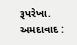રૂપરેખા. અમદાવાદ :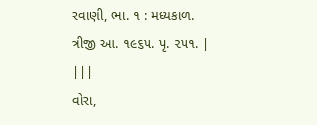રવાણી, ભા. ૧ : મધ્યકાળ. ત્રીજી આ. ૧૯૬૫. પૃ. ૨૫૧. | |||
વોરા,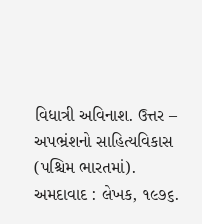વિધાત્રી અવિનાશ. ઉત્તર – અપભ્રંશનો સાહિત્યવિકાસ (પશ્ચિમ ભારતમાં). અમદાવાદ : લેખક, ૧૯૭૬.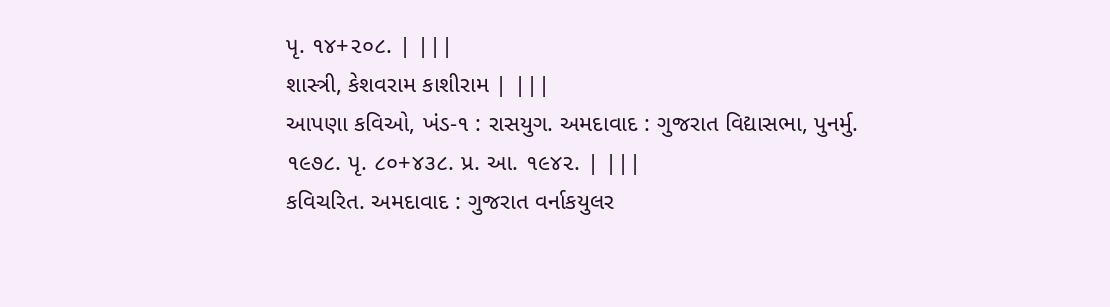પૃ. ૧૪+૨૦૮. | |||
શાસ્ત્રી, કેશવરામ કાશીરામ | |||
આપણા કવિઓ, ખંડ-૧ : રાસયુગ. અમદાવાદ : ગુજરાત વિદ્યાસભા, પુનર્મુ. ૧૯૭૮. પૃ. ૮૦+૪૩૮. પ્ર. આ. ૧૯૪૨. | |||
કવિચરિત. અમદાવાદ : ગુજરાત વર્નાકયુલર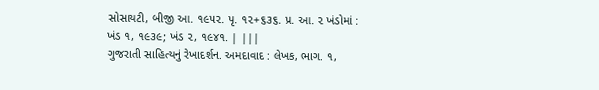સોસાયટી, બીજી આ. ૧૯૫૨. પૃ. ૧૨+૬૩૬. પ્ર. આ. ૨ ખંડોમાં : ખંડ ૧, ૧૯૩૯; ખંડ ૨, ૧૯૪૧. | |||
ગુજરાતી સાહિત્યનું રેખાદર્શન. અમદાવાદ : લેખક, ભાગ. ૧,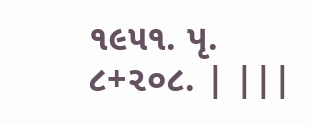૧૯૫૧. પૃ. ૮+૨૦૮. | |||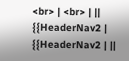<br> | <br> | ||
{{HeaderNav2 | {{HeaderNav2 | ||